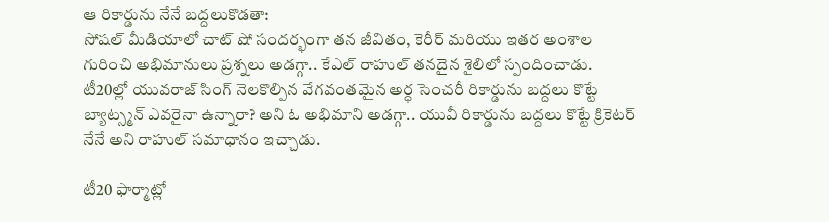ఆ రికార్డును నేనే బద్దలుకొడతా:
సోషల్ మీడియాలో చాట్ షో సందర్భంగా తన జీవితం, కెరీర్ మరియు ఇతర అంశాల గురించి అభిమానులు ప్రశ్నలు అడగ్గా.. కేఎల్ రాహుల్ తనదైన శైలిలో స్పందించాడు. టీ20ల్లో యువరాజ్ సింగ్ నెలకొల్పిన వేగవంతమైన అర్ధ సెంచరీ రికార్డును బద్దలు కొట్టే బ్యాట్స్మన్ ఎవరైనా ఉన్నారా? అని ఓ అభిమాని అడగ్గా.. యువీ రికార్డును బద్దలు కొట్టే క్రికెటర్ నేనే అని రాహుల్ సమాధానం ఇచ్చాడు.

టీ20 ఫార్మాట్లో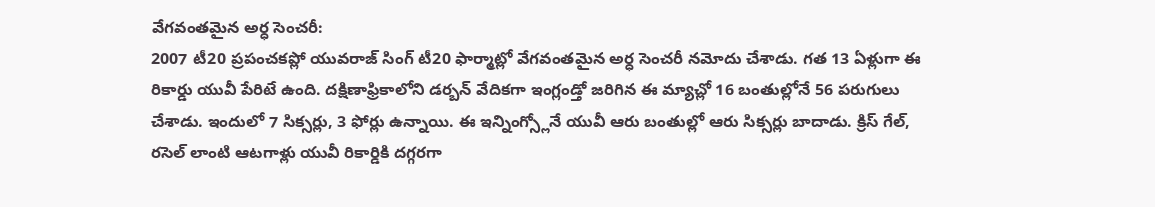వేగవంతమైన అర్ధ సెంచరీ:
2007 టీ20 ప్రపంచకప్లో యువరాజ్ సింగ్ టీ20 ఫార్మాట్లో వేగవంతమైన అర్ధ సెంచరీ నమోదు చేశాడు. గత 13 ఏళ్లుగా ఈ రికార్డు యువీ పేరిటే ఉంది. దక్షిణాఫ్రికాలోని డర్బన్ వేదికగా ఇంగ్లండ్తో జరిగిన ఈ మ్యాచ్లో 16 బంతుల్లోనే 56 పరుగులు చేశాడు. ఇందులో 7 సిక్సర్లు, 3 ఫోర్లు ఉన్నాయి. ఈ ఇన్నింగ్స్లోనే యువీ ఆరు బంతుల్లో ఆరు సిక్సర్లు బాదాడు. క్రిస్ గేల్, రసెల్ లాంటి ఆటగాళ్లు యువీ రికార్డికి దగ్గరగా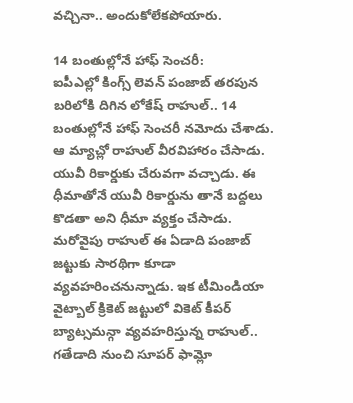వచ్చినా.. అందుకోలేకపోయారు.

14 బంతుల్లోనే హాఫ్ సెంచరీ:
ఐపీఎల్లో కింగ్స్ లెవన్ పంజాబ్ తరపున బరిలోకి దిగిన లోకేష్ రాహుల్.. 14 బంతుల్లోనే హాఫ్ సెంచరీ నమోదు చేశాడు. ఆ మ్యాచ్లో రాహుల్ వీరవిహారం చేసాడు. యువీ రికార్డుకు చేరువగా వచ్చాడు. ఈ ధీమాతోనే యువీ రికార్డును తానే బద్దలు కొడతా అని ధీమా వ్యక్తం చేసాడు. మరోవైపు రాహుల్ ఈ ఏడాది పంజాబ్ జట్టుకు సారథిగా కూడా వ్యవహరించనున్నాడు. ఇక టీమిండియా వైట్బాల్ క్రికెట్ జట్టులో వికెట్ కీపర్ బ్యాట్సమన్గా వ్యవహరిస్తున్న రాహుల్.. గతేడాది నుంచి సూపర్ ఫామ్లో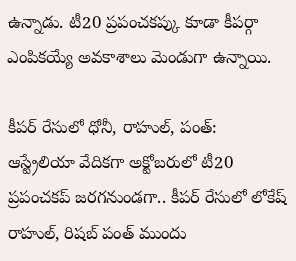ఉన్నాడు. టీ20 ప్రపంచకప్కు కూడా కీపర్గా ఎంపికయ్యే అవకాశాలు మెండుగా ఉన్నాయి.

కీపర్ రేసులో ధోనీ, రాహుల్, పంత్:
ఆస్ట్రేలియా వేదికగా అక్టోబరులో టీ20 ప్రపంచకప్ జరగనుండగా.. కీపర్ రేసులో లోకేష్ రాహుల్, రిషబ్ పంత్ ముందు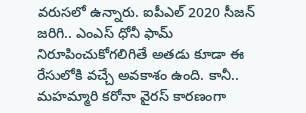వరుసలో ఉన్నారు. ఐపీఎల్ 2020 సీజన్ జరిగి.. ఎంఎస్ ధోనీ ఫామ్ నిరూపించుకోగలిగితే అతడు కూడా ఈ రేసులోకి వచ్చే అవకాశం ఉంది. కానీ.. మహమ్మారి కరోనా వైరస్ కారణంగా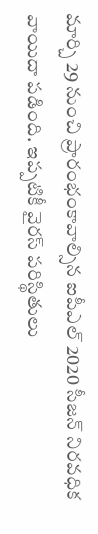మార్చి 29 నుంచి ప్రారంభంకావాల్సిన ఐపీఎల్ 2020 సీజన్ నిరవధిక వాయిదా పడింది. ఇప్పటికీ వైరస్ పరిస్థితులు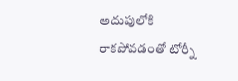అదుపులోకి రాకపోవడంతో టోర్నీ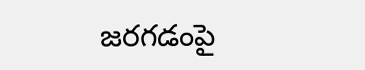జరగడంపై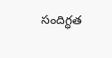సందిగ్ధత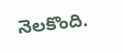నెలకొంది.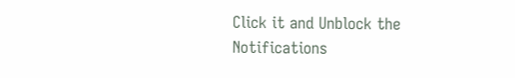Click it and Unblock the Notifications